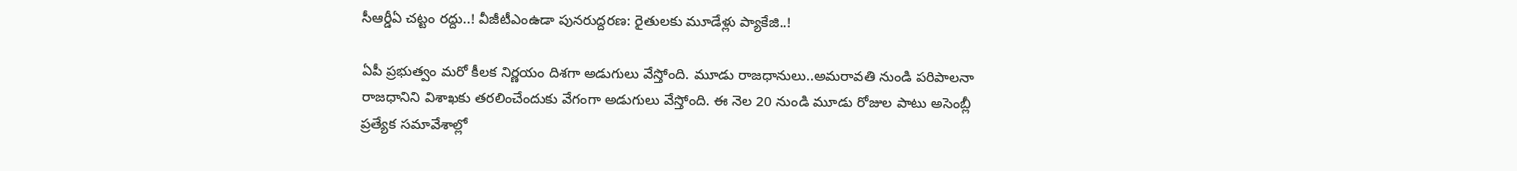సీఆర్డీఏ చట్టం రద్దు..! వీజీటీఎంఉడా పునరుద్దరణ: రైతులకు మూడేళ్లు ప్యాకేజి..!

ఏపీ ప్రభుత్వం మరో కీలక నిర్ణయం దిశగా అడుగులు వేస్తోంది. మూడు రాజధానులు..అమరావతి నుండి పరిపాలనా రాజధానిని విశాఖకు తరలించేందుకు వేగంగా అడుగులు వేస్తోంది. ఈ నెల 20 నుండి మూడు రోజుల పాటు అసెంబ్లీ ప్రత్యేక సమావేశాల్లో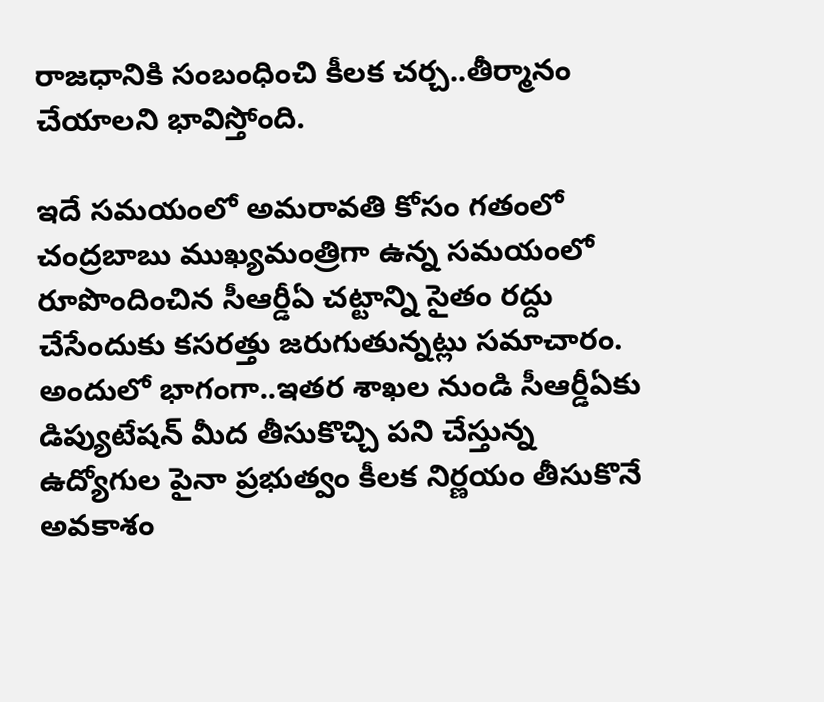రాజధానికి సంబంధించి కీలక చర్చ..తీర్మానం చేయాలని భావిస్తోంది.

ఇదే సమయంలో అమరావతి కోసం గతంలో చంద్రబాబు ముఖ్యమంత్రిగా ఉన్న సమయంలో రూపొందించిన సీఆర్డీఏ చట్టాన్ని సైతం రద్దు చేసేందుకు కసరత్తు జరుగుతున్నట్లు సమాచారం. అందులో భాగంగా..ఇతర శాఖల నుండి సీఆర్డీఏకు డిప్యుటేషన్ మీద తీసుకొచ్చి పని చేస్తున్న ఉద్యోగుల పైనా ప్రభుత్వం కీలక నిర్ణయం తీసుకొనే అవకాశం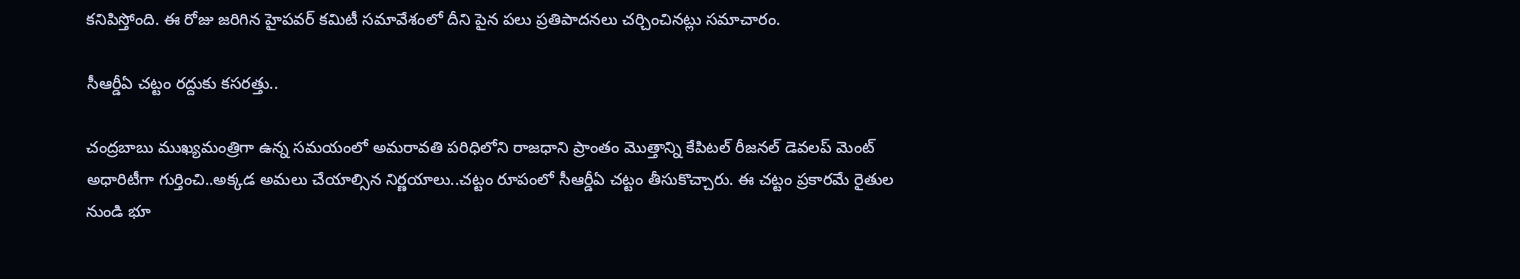కనిపిస్తోంది. ఈ రోజు జరిగిన హైపవర్ కమిటీ సమావేశంలో దీని పైన పలు ప్రతిపాదనలు చర్చించినట్లు సమాచారం.

సీఆర్డీఏ చట్టం రద్దుకు కసరత్తు..

చంద్రబాబు ముఖ్యమంత్రిగా ఉన్న సమయంలో అమరావతి పరిధిలోని రాజధాని ప్రాంతం మొత్తాన్ని కేపిటల్ రీజనల్ డెవలప్ మెంట్ అధారిటీగా గుర్తించి..అక్కడ అమలు చేయాల్సిన నిర్ణయాలు..చట్టం రూపంలో సీఆర్డీఏ చట్టం తీసుకొచ్చారు. ఈ చట్టం ప్రకారమే రైతుల నుండి భూ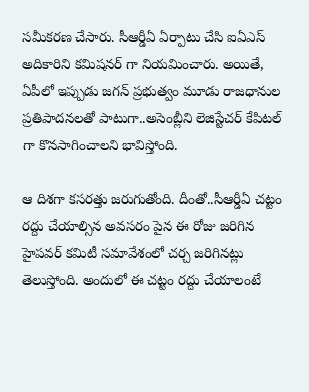సమీకరణ చేసారు. సీఆర్డీఏ ఏర్పాటు చేసి ఐఏఎస్ అదికారిని కమిషనర్ గా నియమించారు. అయితే, ఏపీలో ఇప్పుడు జగన్ ప్రభుత్వం మూడు రాజధానుల ప్రతిపాదనలతో పాటుగా..అసెంబ్లీని లెజిస్టేచర్ కేపిటల్ గా కొనసాగించాలని భావిస్తోంది.

ఆ దిశగా కసరత్తు జరుగుతోంది. దీంతో..సీఆర్డీఏ చట్టం రద్దు చేయాల్సిన అవసరం పైన ఈ రోజు జరిగిన హైపవర్ కమిటీ సమావేశంలో చర్చ జరిగినట్లు తెలుస్తోంది. అందులో ఈ చట్టం రద్దు చేయాలంటే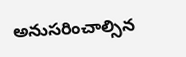అనుసరించాల్సిన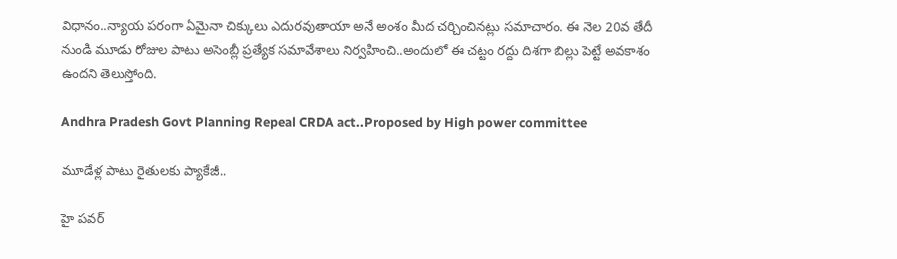విధానం..న్యాయ పరంగా ఏమైనా చిక్కులు ఎదురవుతాయా అనే అంశం మీద చర్చించినట్లు సమాచారం. ఈ నెల 20వ తేదీ నుండి మూడు రోజుల పాటు అసెంబ్లీ ప్రత్యేక సమావేశాలు నిర్వహించి..అందులో ఈ చట్టం రద్దు దిశగా బిల్లు పెట్టే అవకాశం ఉందని తెలుస్తోంది.

Andhra Pradesh Govt Planning Repeal CRDA act..Proposed by High power committee

మూడేళ్ల పాటు రైతులకు ప్యాకేజీ..

హై పవర్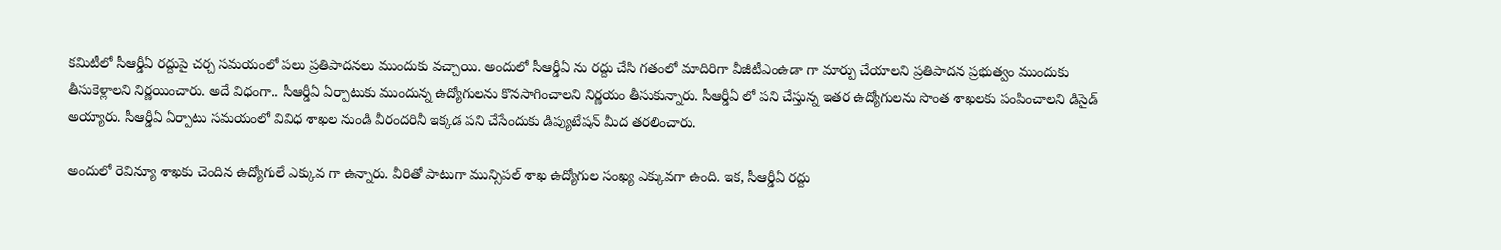కమిటీలో సీఆర్డీఏ రద్దుపై చర్చ సమయంలో పలు ప్రతిపాదనలు ముందుకు వచ్చాయి. అందులో సీఆర్డీఏ ను రద్దు చేసి గతంలో మాదిరిగా వీజీటీఎంఉడా గా మార్పు చేయాలని ప్రతిపాదన ప్రభుత్వం ముందుకు తీసుకెళ్లాలని నిర్ణయించారు. అదే విధంగా.. సీఆర్డీఏ ఏర్పాటుకు ముందున్న ఉద్యోగులను కొనసాగించాలని నిర్ణయం తీసుకున్నారు. సీఆర్డీఏ లో పని చేస్తున్న ఇతర ఉద్యోగులను సొంత శాఖలకు పంపించాలని డిసైడ్ అయ్యారు. సీఆర్డీఏ ఏర్పాటు సమయంలో వివిధ శాఖల నుండి వీరందరినీ ఇక్కడ పని చేసేందుకు డిప్యుటేషన్ మీద తరలించారు.

అందులో రెవిన్యూ శాఖకు చెందిన ఉద్యోగులే ఎక్కువ గా ఉన్నారు. వీరితో పాటుగా మున్సిపల్ శాఖ ఉద్యోగుల సంఖ్య ఎక్కువగా ఉంది. ఇక, సీఆర్డీఏ రద్దు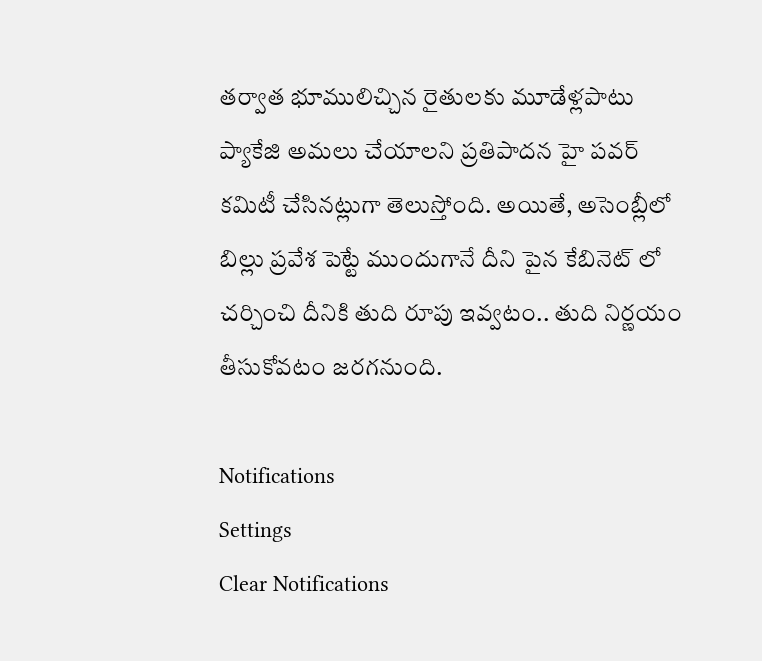తర్వాత భూములిచ్చిన రైతులకు మూడేళ్లపాటు ప్యాకేజి అమలు చేయాలని ప్రతిపాదన హై పవర్ కమిటీ చేసినట్లుగా తెలుస్తోంది. అయితే, అసెంబ్లీలో బిల్లు ప్రవేశ పెట్టే ముందుగానే దీని పైన కేబినెట్ లో చర్చించి దీనికి తుది రూపు ఇవ్వటం.. తుది నిర్ణయం తీసుకోవటం జరగనుంది.

Notifications
Settings
Clear Notifications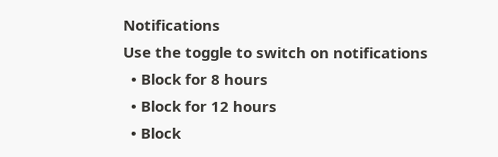Notifications
Use the toggle to switch on notifications
  • Block for 8 hours
  • Block for 12 hours
  • Block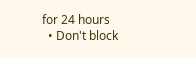for 24 hours
  • Don't block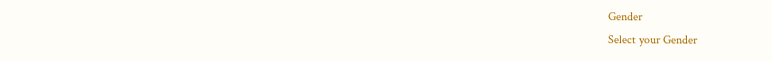Gender
Select your Gender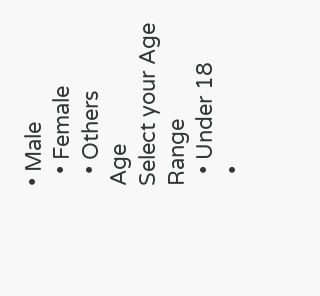• Male
  • Female
  • Others
Age
Select your Age Range
  • Under 18
  •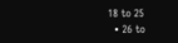18 to 25
  • 26 to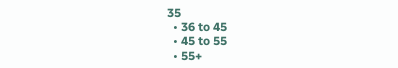35
  • 36 to 45
  • 45 to 55
  • 55+